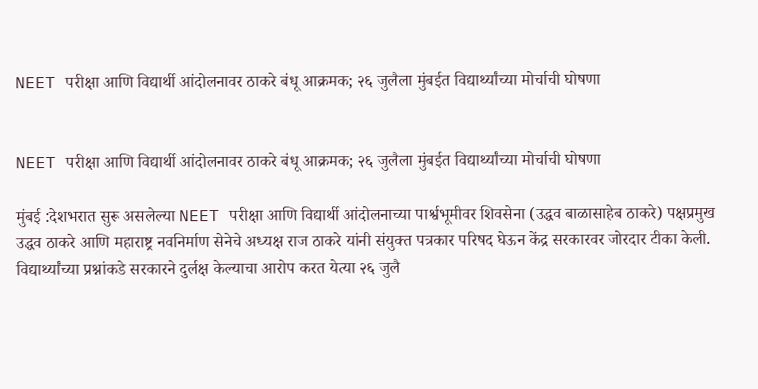NEET परीक्षा आणि विद्यार्थी आंदोलनावर ठाकरे बंधू आक्रमक; २६ जुलैला मुंबईत विद्यार्थ्यांच्या मोर्चाची घोषणा


NEET परीक्षा आणि विद्यार्थी आंदोलनावर ठाकरे बंधू आक्रमक; २६ जुलैला मुंबईत विद्यार्थ्यांच्या मोर्चाची घोषणा

मुंबई :देशभरात सुरू असलेल्या NEET परीक्षा आणि विद्यार्थी आंदोलनाच्या पार्श्वभूमीवर शिवसेना (उद्धव बाळासाहेब ठाकरे) पक्षप्रमुख उद्धव ठाकरे आणि महाराष्ट्र नवनिर्माण सेनेचे अध्यक्ष राज ठाकरे यांनी संयुक्त पत्रकार परिषद घेऊन केंद्र सरकारवर जोरदार टीका केली. विद्यार्थ्यांच्या प्रश्नांकडे सरकारने दुर्लक्ष केल्याचा आरोप करत येत्या २६ जुलै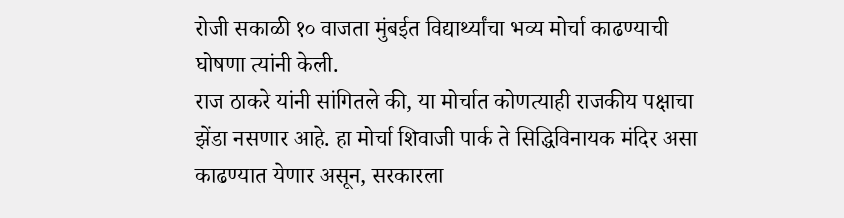रोजी सकाळी १० वाजता मुंबईत विद्यार्थ्यांचा भव्य मोर्चा काढण्याची घोषणा त्यांनी केली.
राज ठाकरे यांनी सांगितले की, या मोर्चात कोणत्याही राजकीय पक्षाचा झेंडा नसणार आहे. हा मोर्चा शिवाजी पार्क ते सिद्धिविनायक मंदिर असा काढण्यात येणार असून, सरकारला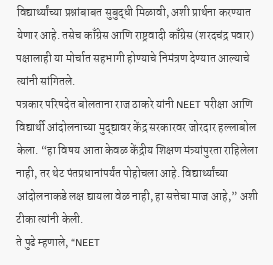विद्यार्थ्यांच्या प्रश्नांबाबत सुबुद्धी मिळावी, अशी प्रार्थना करण्यात येणार आहे. तसेच काँग्रेस आणि राष्ट्रवादी काँग्रेस (शरदचंद्र पवार) पक्षालाही या मोर्चात सहभागी होण्याचे निमंत्रण देण्यात आल्याचे त्यांनी सांगितले.
पत्रकार परिषदेत बोलताना राज ठाकरे यांनी NEET परीक्षा आणि विद्यार्थी आंदोलनाच्या मुद्द्यावर केंद्र सरकारवर जोरदार हल्लाबोल केला. “हा विषय आता केवळ केंद्रीय शिक्षण मंत्र्यांपुरता राहिलेला नाही, तर थेट पंतप्रधानांपर्यंत पोहोचला आहे. विद्यार्थ्यांच्या आंदोलनाकडे लक्ष द्यायला वेळ नाही, हा सत्तेचा माज आहे,” अशी टीका त्यांनी केली.
ते पुढे म्हणाले, “NEET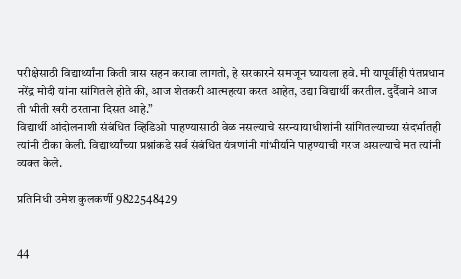परीक्षेसाठी विद्यार्थ्यांना किती त्रास सहन करावा लागतो, हे सरकारने समजून घ्यायला हवे. मी यापूर्वीही पंतप्रधान नरेंद्र मोदी यांना सांगितले होते की, आज शेतकरी आत्महत्या करत आहेत, उद्या विद्यार्थी करतील. दुर्दैवाने आज ती भीती खरी ठरताना दिसत आहे.”
विद्यार्थी आंदोलनाशी संबंधित व्हिडिओ पाहण्यासाठी वेळ नसल्याचे सरन्यायाधीशांनी सांगितल्याच्या संदर्भातही त्यांनी टीका केली. विद्यार्थ्यांच्या प्रश्नांकडे सर्व संबंधित यंत्रणांनी गांभीर्याने पाहण्याची गरज असल्याचे मत त्यांनी व्यक्त केले.

प्रतिनिधी उमेश कुलकर्णी 9822548429


44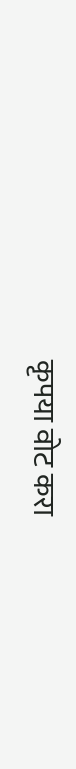कृपया वोट करा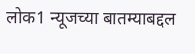लोक1 न्यूजच्या बातम्याबद्दल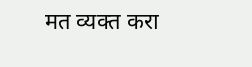मत व्यक्त करा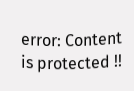error: Content is protected !!